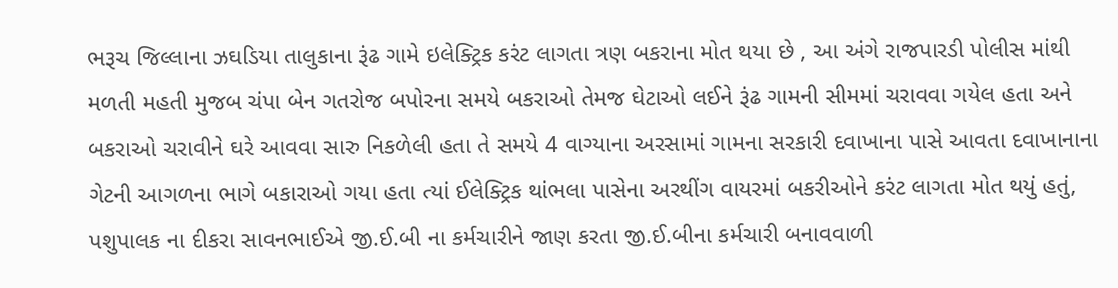ભરૂચ જિલ્લાના ઝઘડિયા તાલુકાના રૂંઢ ગામે ઇલેક્ટ્રિક કરંટ લાગતા ત્રણ બકરાના મોત થયા છે , આ અંગે રાજપારડી પોલીસ માંથી મળતી મહતી મુજબ ચંપા બેન ગતરોજ બપોરના સમયે બકરાઓ તેમજ ઘેટાઓ લઈને રૂંઢ ગામની સીમમાં ચરાવવા ગયેલ હતા અને બકરાઓ ચરાવીને ઘરે આવવા સારુ નિકળેલી હતા તે સમયે 4 વાગ્યાના અરસામાં ગામના સરકારી દવાખાના પાસે આવતા દવાખાનાના ગેટની આગળના ભાગે બકારાઓ ગયા હતા ત્યાં ઈલેક્ટ્રિક થાંભલા પાસેના અરથીંગ વાયરમાં બકરીઓને કરંટ લાગતા મોત થયું હતું, પશુપાલક ના દીકરા સાવનભાઈએ જી.ઈ.બી ના કર્મચારીને જાણ કરતા જી.ઈ.બીના કર્મચારી બનાવવાળી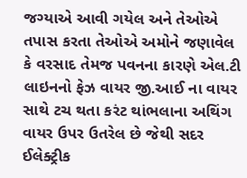જગ્યાએ આવી ગયેલ અને તેઓએ તપાસ કરતા તેઓએ અમોને જણાવેલ કે વરસાદ તેમજ પવનના કારણે એલ.ટી લાઇનનો ફેઝ વાયર જી.આઈ ના વાયર સાથે ટચ થતા કરંટ થાંભલાના અથિંગ વાયર ઉપર ઉતરેલ છે જેથી સદર ઈલેક્ટ્રીક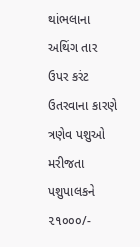થાંભલાના અથિંગ તાર ઉપર કરંટ ઉતરવાના કારણે ત્રણેવ પશુઓ મરીજતા પશુપાલકને ૨૧૦૦૦/-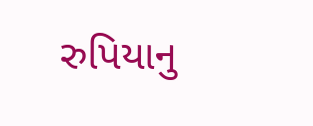રુપિયાનુ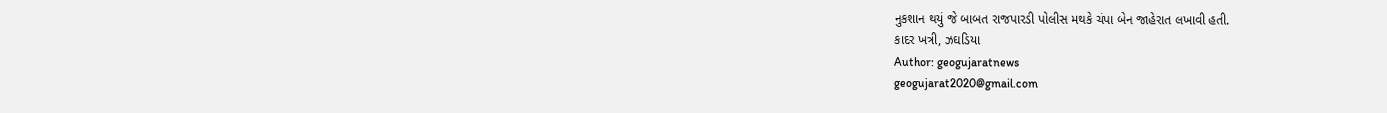નુકશાન થયું જે બાબત રાજપારડી પોલીસ મથકે ચંપા બેન જાહેરાત લખાવી હતી.
કાદર ખત્રી, ઝઘડિયા
Author: geogujaratnews
geogujarat2020@gmail.com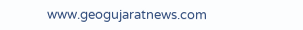www.geogujaratnews.com